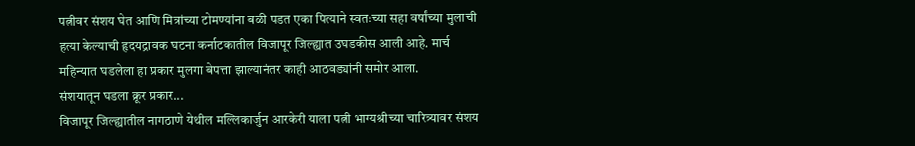पत्नीवर संशय घेत आणि मित्रांच्या टोमण्यांना बळी पडत एका पित्याने स्वतःच्या सहा वर्षांच्या मुलाची हत्या केल्याची हृदयद्रावक घटना कर्नाटकातील विजापूर जिल्ह्यात उघडकीस आली आहे. मार्च महिन्यात घडलेला हा प्रकार मुलगा बेपत्ता झाल्यानंतर काही आठवड्यांनी समोर आला.
संशयातून घडला क्रूर प्रकार...
विजापूर जिल्ह्यातील नागठाणे येथील मल्लिकार्जुन आरकेरी याला पत्नी भाग्यश्रीच्या चारित्र्यावर संशय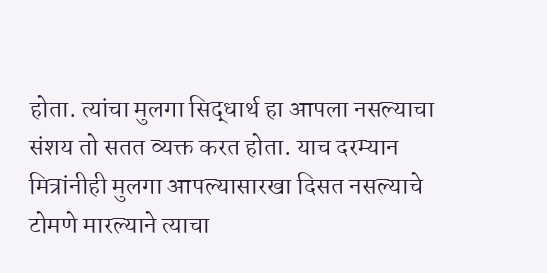होता. त्यांचा मुलगा सिद्धार्थ हा आपला नसल्याचा संशय तो सतत व्यक्त करत होता. याच दरम्यान मित्रांनीही मुलगा आपल्यासारखा दिसत नसल्याचे टोमणे मारल्याने त्याचा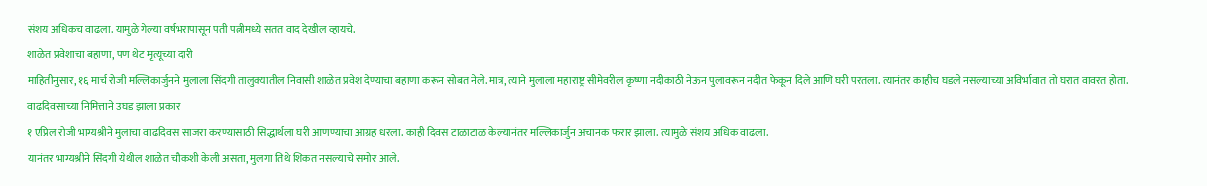संशय अधिकच वाढला. यामुळे गेल्या वर्षभरापासून पती पत्नीमध्ये सतत वाद देखील व्हायचे.
शाळेत प्रवेशाचा बहाणा, पण थेट मृत्यूच्या दारी
माहितीनुसार, १६ मार्च रोजी मल्लिकार्जुनने मुलाला सिंदगी तालुक्यातील निवासी शाळेत प्रवेश देण्याचा बहाणा करून सोबत नेले. मात्र, त्याने मुलाला महाराष्ट्र सीमेवरील कृष्णा नदीकाठी नेऊन पुलावरून नदीत फेकून दिले आणि घरी परतला. त्यानंतर काहीच घडले नसल्याच्या अविर्भावात तो घरात वावरत होता.
वाढदिवसाच्या निमित्ताने उघड झाला प्रकार
१ एप्रिल रोजी भाग्यश्रीने मुलाचा वाढदिवस साजरा करण्यासाठी सिद्धार्थला घरी आणण्याचा आग्रह धरला. काही दिवस टाळाटाळ केल्यानंतर मल्लिकार्जुन अचानक फरार झाला. त्यामुळे संशय अधिक वाढला.
यानंतर भाग्यश्रीने सिंदगी येथील शाळेत चौकशी केली असता, मुलगा तिथे शिकत नसल्याचे समोर आले.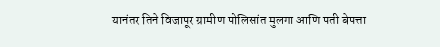यानंतर तिने विजापूर ग्रामीण पोलिसांत मुलगा आणि पती बेपत्ता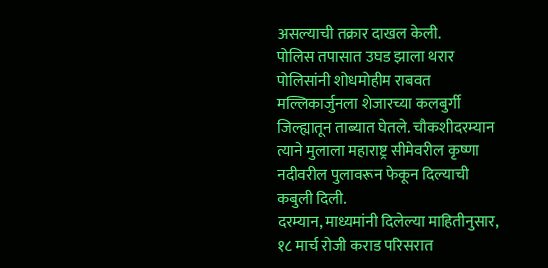असल्याची तक्रार दाखल केली.
पोलिस तपासात उघड झाला थरार
पोलिसांनी शोधमोहीम राबवत मल्लिकार्जुनला शेजारच्या कलबुर्गी जिल्ह्यातून ताब्यात घेतले. चौकशीदरम्यान त्याने मुलाला महाराष्ट्र सीमेवरील कृष्णा नदीवरील पुलावरून फेकून दिल्याची कबुली दिली.
दरम्यान, माध्यमांनी दिलेल्या माहितीनुसार, १८ मार्च रोजी कराड परिसरात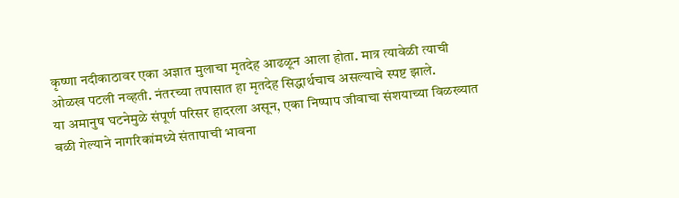कृष्णा नदीकाठावर एका अज्ञात मुलाचा मृतदेह आढळून आला होता. मात्र त्यावेळी त्याची ओळख पटली नव्हती. नंतरच्या तपासात हा मृतदेह सिद्धार्थचाच असल्याचे स्पष्ट झाले.
या अमानुष घटनेमुळे संपूर्ण परिसर हादरला असून, एका निष्पाप जीवाचा संशयाच्या विळख्यात बळी गेल्याने नागरिकांमध्ये संतापाची भावना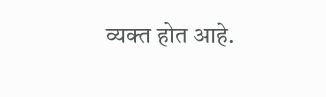व्यक्त होत आहे.